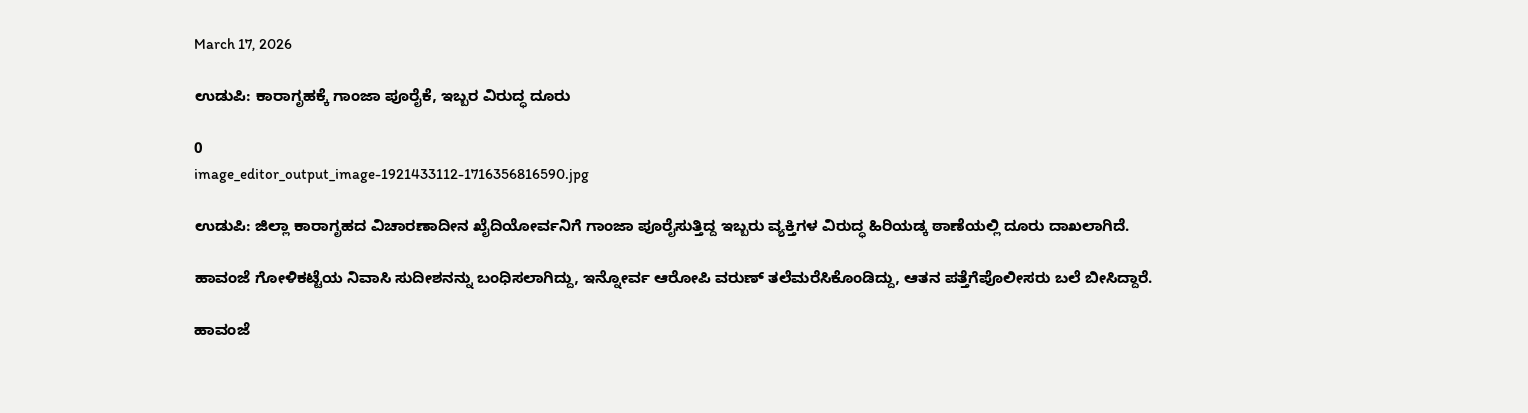March 17, 2026

ಉಡುಪಿ: ಕಾರಾಗೃಹಕ್ಕೆ ಗಾಂಜಾ ಪೂರೈಕೆ, ಇಬ್ಬರ ವಿರುದ್ಧ ದೂರು

0
image_editor_output_image-1921433112-1716356816590.jpg

ಉಡುಪಿ: ಜಿಲ್ಲಾ ಕಾರಾಗೃಹದ ವಿಚಾರಣಾದೀನ ಖೈದಿಯೋರ್ವನಿಗೆ ಗಾಂಜಾ ಪೂರೈಸುತ್ತಿದ್ದ ಇಬ್ಬರು ವ್ಯಕ್ತಿಗಳ ವಿರುದ್ಧ ಹಿರಿಯಡ್ಕ ಠಾಣೆಯಲ್ಲಿ ದೂರು ದಾಖಲಾಗಿದೆ.

ಹಾವಂಜೆ ಗೋಳಿಕಟ್ಟೆಯ ನಿವಾಸಿ ಸುದೀಶನನ್ನು ಬಂಧಿಸಲಾಗಿದ್ದು, ಇನ್ನೋರ್ವ ಆರೋಪಿ ವರುಣ್ ತಲೆಮರೆಸಿಕೊಂಡಿದ್ದು, ಆತನ ಪತ್ತೆಗೆಪೊಲೀಸರು ಬಲೆ ಬೀಸಿದ್ದಾರೆ.

ಹಾವಂಜೆ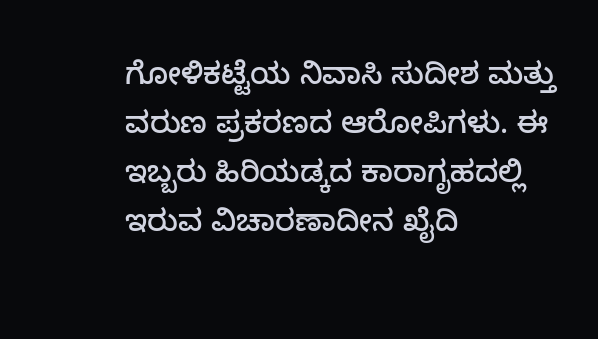ಗೋಳಿಕಟ್ಟೆಯ ನಿವಾಸಿ ಸುದೀಶ ಮತ್ತು ವರುಣ ಪ್ರಕರಣದ ಆರೋಪಿಗಳು. ಈ ಇಬ್ಬರು ಹಿರಿಯಡ್ಕದ ಕಾರಾಗೃಹದಲ್ಲಿ ಇರುವ ವಿಚಾರಣಾದೀನ ಖೈದಿ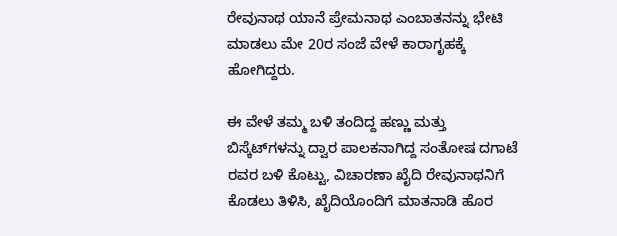ರೇವುನಾಥ ಯಾನೆ ಪ್ರೇಮನಾಥ ಎಂಬಾತನನ್ನು ಭೇಟಿ ಮಾಡಲು ಮೇ 20ರ ಸಂಜೆ ವೇಳೆ ಕಾರಾಗೃಹಕ್ಕೆ ಹೋಗಿದ್ದರು.

ಈ ವೇಳೆ ತಮ್ಮ ಬಳಿ ತಂದಿದ್ದ ಹಣ್ಣು ಮತ್ತು ಬಿಸ್ಕೆಟ್‌ಗಳನ್ನು ದ್ವಾರ ಪಾಲಕನಾಗಿದ್ದ ಸಂತೋಷ ದಗಾಟೆ ರವರ ಬಳಿ ಕೊಟ್ಟು, ವಿಚಾರಣಾ ಖೈದಿ ರೇವುನಾಥನಿಗೆ ಕೊಡಲು ತಿಳಿಸಿ, ಖೈದಿಯೊಂದಿಗೆ ಮಾತನಾಡಿ ಹೊರ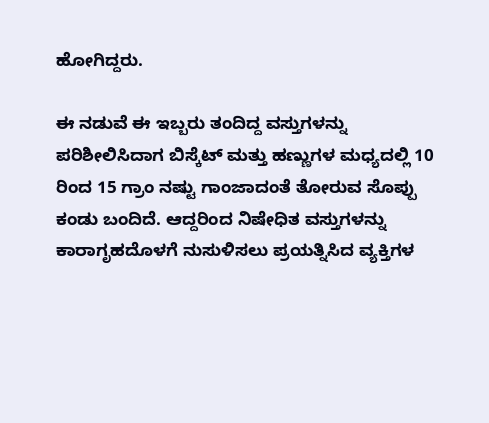ಹೋಗಿದ್ದರು.

ಈ ನಡುವೆ ಈ ಇಬ್ಬರು ತಂದಿದ್ದ ವಸ್ತುಗಳನ್ನು ಪರಿಶೀಲಿಸಿದಾಗ ಬಿಸ್ಕೆಟ್ ಮತ್ತು ಹಣ್ಣುಗಳ ಮಧ್ಯದಲ್ಲಿ 10 ರಿಂದ 15 ಗ್ರಾಂ ನಷ್ಟು ಗಾಂಜಾದಂತೆ ತೋರುವ ಸೊಪ್ಪು ಕಂಡು ಬಂದಿದೆ. ಆದ್ದರಿಂದ ನಿಷೇಧಿತ ವಸ್ತುಗಳನ್ನು ಕಾರಾಗೃಹದೊಳಗೆ ನುಸುಳಿಸಲು ಪ್ರಯತ್ನಿಸಿದ ವ್ಯಕ್ತಿಗಳ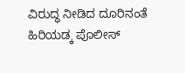ವಿರುದ್ಧ ನೀಡಿದ ದೂರಿನಂತೆ ಹಿರಿಯಡ್ಕ ಪೊಲೀಸ್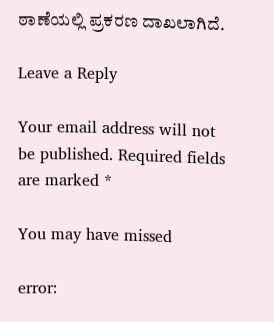ಠಾಣೆಯಲ್ಲಿ ಪ್ರಕರಣ ದಾಖಲಾಗಿದೆ.

Leave a Reply

Your email address will not be published. Required fields are marked *

You may have missed

error: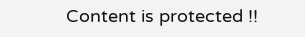Content is protected !!